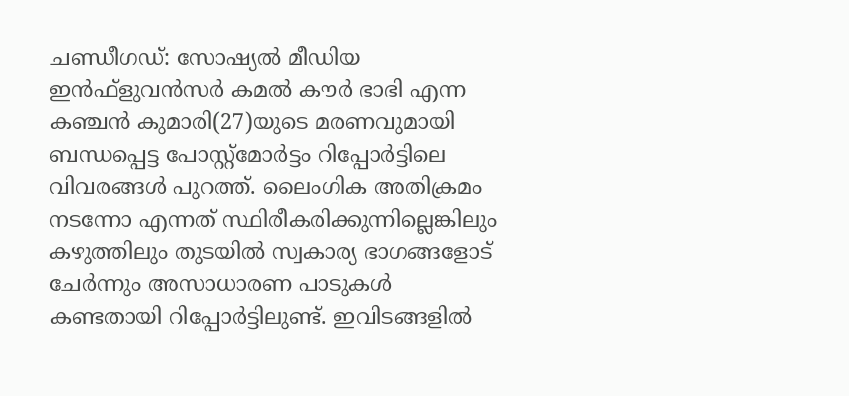ചണ്ഡീഗഡ്: സോഷ്യൽ മീഡിയ ഇൻഫ്ളുവൻസർ കമൽ കൗർ ഭാഭി എന്ന കഞ്ചൻ കുമാരി(27)യുടെ മരണവുമായി ബന്ധപ്പെട്ട പോസ്റ്റ്മോർട്ടം റിപ്പോർട്ടിലെ വിവരങ്ങൾ പുറത്ത്. ലൈംഗിക അതിക്രമം നടന്നോ എന്നത് സ്ഥിരീകരിക്കുന്നില്ലെങ്കിലും കഴുത്തിലും തുടയിൽ സ്വകാര്യ ഭാഗങ്ങളോട് ചേർന്നും അസാധാരണ പാടുകൾ കണ്ടതായി റിപ്പോർട്ടിലുണ്ട്. ഇവിടങ്ങളിൽ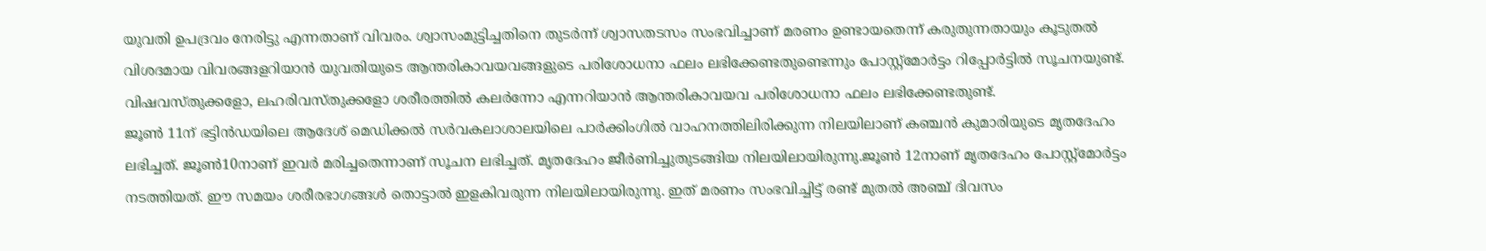യുവതി ഉപദ്രവം നേരിട്ടു എന്നതാണ് വിവരം. ശ്വാസംമുട്ടിച്ചതിനെ തുടർന്ന് ശ്വാസതടസം സംഭവിച്ചാണ് മരണം ഉണ്ടായതെന്ന് കരുതുന്നതായും കൂടുതൽ വിശദമായ വിവരങ്ങളറിയാൻ യുവതിയുടെ ആന്തരികാവയവങ്ങളുടെ പരിശോധനാ ഫലം ലഭിക്കേണ്ടതുണ്ടെന്നും പോസ്റ്റ്മോർട്ടം റിപ്പോർട്ടിൽ സൂചനയുണ്ട്. വിഷവസ്തുക്കളോ, ലഹരിവസ്തുക്കളോ ശരീരത്തിൽ കലർന്നോ എന്നറിയാൻ ആന്തരികാവയവ പരിശോധനാ ഫലം ലഭിക്കേണ്ടതുണ്ട്.
ജൂൺ 11ന് ഭട്ടിൻഡയിലെ ആദേശ് മെഡിക്കൽ സർവകലാശാലയിലെ പാർക്കിംഗിൽ വാഹനത്തിലിരിക്കുന്ന നിലയിലാണ് കഞ്ചൻ കുമാരിയുടെ മൃതദേഹം ലഭിച്ചത്. ജൂൺ10നാണ് ഇവർ മരിച്ചതെന്നാണ് സൂചന ലഭിച്ചത്. മൃതദേഹം ജീർണിച്ചുതുടങ്ങിയ നിലയിലായിരുന്നു.ജൂൺ 12നാണ് മൃതദേഹം പോസ്റ്റ്മോർട്ടം നടത്തിയത്. ഈ സമയം ശരീരഭാഗങ്ങൾ തൊട്ടാൽ ഇളകിവരുന്ന നിലയിലായിരുന്നു. ഇത് മരണം സംഭവിച്ചിട്ട് രണ്ട് മുതൽ അഞ്ച് ദിവസം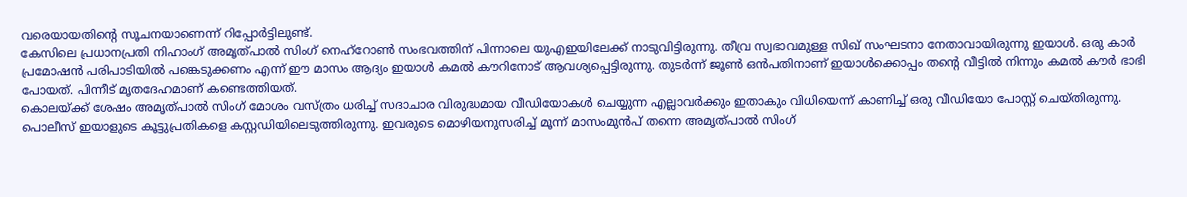വരെയായതിന്റെ സൂചനയാണെന്ന് റിപ്പോർട്ടിലുണ്ട്.
കേസിലെ പ്രധാനപ്രതി നിഹാംഗ് അമൃത്പാൽ സിംഗ് നെഹ്റോൺ സംഭവത്തിന് പിന്നാലെ യുഎഇയിലേക്ക് നാടുവിട്ടിരുന്നു. തീവ്ര സ്വഭാവമുള്ള സിഖ് സംഘടനാ നേതാവായിരുന്നു ഇയാൾ. ഒരു കാർ പ്രമോഷൻ പരിപാടിയിൽ പങ്കെടുക്കണം എന്ന് ഈ മാസം ആദ്യം ഇയാൾ കമൽ കൗറിനോട് ആവശ്യപ്പെട്ടിരുന്നു. തുടർന്ന് ജൂൺ ഒൻപതിനാണ് ഇയാൾക്കൊപ്പം തന്റെ വീട്ടിൽ നിന്നും കമൽ കൗർ ഭാഭി പോയത്. പിന്നീട് മൃതദേഹമാണ് കണ്ടെത്തിയത്.
കൊലയ്ക്ക് ശേഷം അമൃത്പാൽ സിംഗ് മോശം വസ്ത്രം ധരിച്ച് സദാചാര വിരുദ്ധമായ വീഡിയോകൾ ചെയ്യുന്ന എല്ലാവർക്കും ഇതാകും വിധിയെന്ന് കാണിച്ച് ഒരു വീഡിയോ പോസ്റ്റ് ചെയ്തിരുന്നു. പൊലീസ് ഇയാളുടെ കൂട്ടുപ്രതികളെ കസ്റ്റഡിയിലെടുത്തിരുന്നു. ഇവരുടെ മൊഴിയനുസരിച്ച് മൂന്ന് മാസംമുൻപ് തന്നെ അമൃത്പാൽ സിംഗ്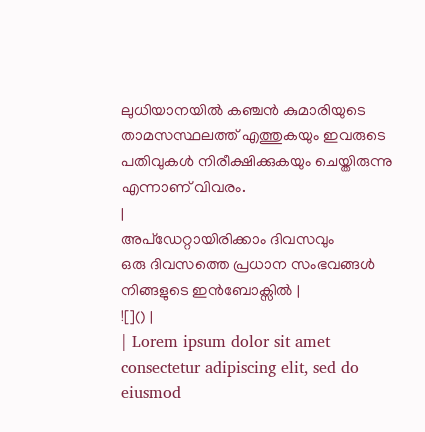ലുധിയാനയിൽ കഞ്ചൻ കുമാരിയുടെ താമസസ്ഥലത്ത് എത്തുകയും ഇവരുടെ പതിവുകൾ നിരീക്ഷിക്കുകയും ചെയ്തിരുന്നു എന്നാണ് വിവരം.
|
അപ്ഡേറ്റായിരിക്കാം ദിവസവും
ഒരു ദിവസത്തെ പ്രധാന സംഭവങ്ങൾ നിങ്ങളുടെ ഇൻബോക്സിൽ |
![]() |
| Lorem ipsum dolor sit amet consectetur adipiscing elit, sed do eiusmod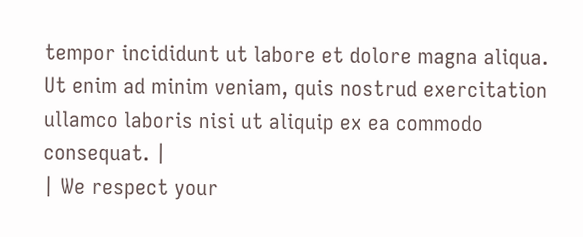tempor incididunt ut labore et dolore magna aliqua. Ut enim ad minim veniam, quis nostrud exercitation ullamco laboris nisi ut aliquip ex ea commodo consequat. |
| We respect your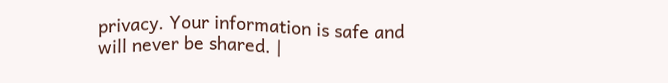privacy. Your information is safe and will never be shared. |